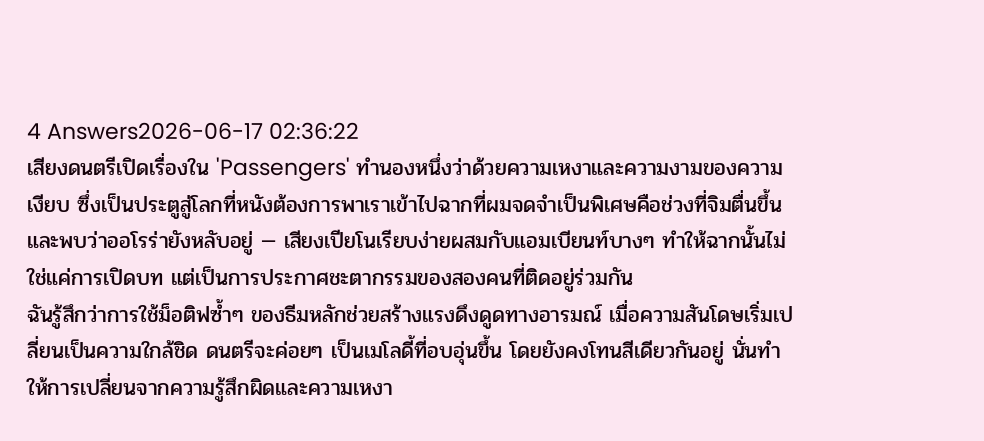4 Answers2026-06-17 02:36:22
เสียงดนตรีเปิดเรื่องใน 'Passengers' ทำนองหนึ่งว่าด้วยความเหงาและความงามของความเงียบ ซึ่งเป็นประตูสู่โลกที่หนังต้องการพาเราเข้าไปฉากที่ผมจดจำเป็นพิเศษคือช่วงที่จิมตื่นขึ้นและพบว่าออโรร่ายังหลับอยู่ — เสียงเปียโนเรียบง่ายผสมกับแอมเบียนท์บางๆ ทำให้ฉากนั้นไม่ใช่แค่การเปิดบท แต่เป็นการประกาศชะตากรรมของสองคนที่ติดอยู่ร่วมกัน
ฉันรู้สึกว่าการใช้ม็อติฟซ้ำๆ ของธีมหลักช่วยสร้างแรงดึงดูดทางอารมณ์ เมื่อความสันโดษเริ่มเปลี่ยนเป็นความใกล้ชิด ดนตรีจะค่อยๆ เป็นเมโลดี้ที่อบอุ่นขึ้น โดยยังคงโทนสีเดียวกันอยู่ นั่นทำให้การเปลี่ยนจากความรู้สึกผิดและความเหงา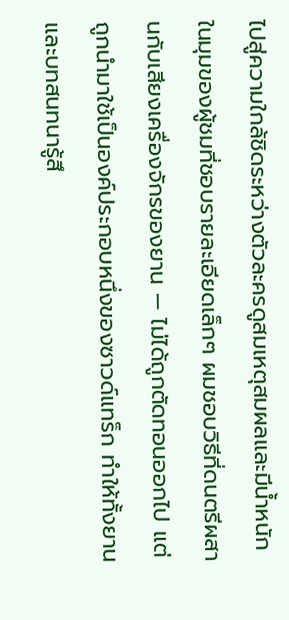ไปสู่ความใกล้ชิดระหว่างตัวละครดูสมเหตุสมผลและมีน้ำหนัก
ในมุมของผู้ชมที่ชอบรายละเอียดเล็กๆ ผมชอบวิธีที่ดนตรีผสานกับเสียงเครื่องจักรของยาน — ไม่ได้ถูกตัดทอนออกไป แต่ถูกนำมาใช้เป็นองค์ประกอบหนึ่งของซาวด์แทร็ก ทำให้ทั้งยานและบทสนทนารู้สึ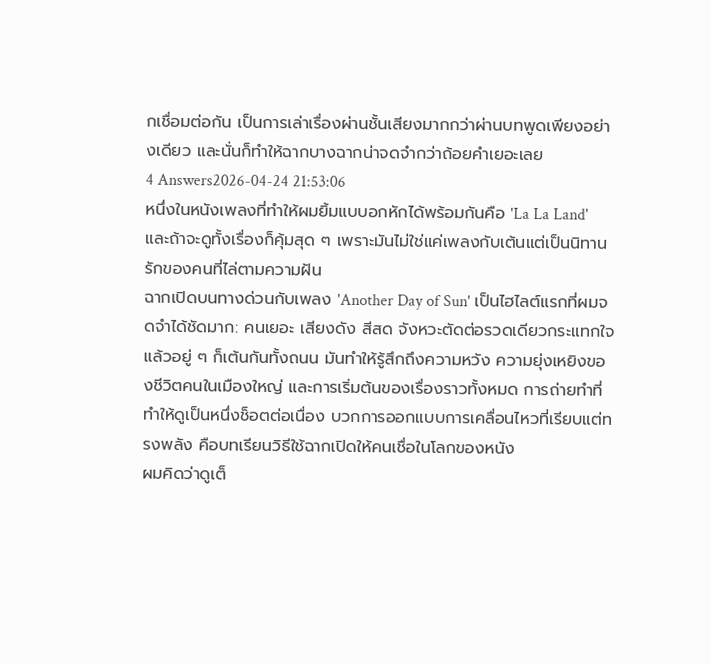กเชื่อมต่อกัน เป็นการเล่าเรื่องผ่านชั้นเสียงมากกว่าผ่านบทพูดเพียงอย่างเดียว และนั่นก็ทำให้ฉากบางฉากน่าจดจำกว่าถ้อยคำเยอะเลย
4 Answers2026-04-24 21:53:06
หนึ่งในหนังเพลงที่ทำให้ผมยิ้มแบบอกหักได้พร้อมกันคือ 'La La Land' และถ้าจะดูทั้งเรื่องก็คุ้มสุด ๆ เพราะมันไม่ใช่แค่เพลงกับเต้นแต่เป็นนิทานรักของคนที่ไล่ตามความฝัน
ฉากเปิดบนทางด่วนกับเพลง 'Another Day of Sun' เป็นไฮไลต์แรกที่ผมจดจำได้ชัดมาก: คนเยอะ เสียงดัง สีสด จังหวะตัดต่อรวดเดียวกระแทกใจ แล้วอยู่ ๆ ก็เต้นกันทั้งถนน มันทำให้รู้สึกถึงความหวัง ความยุ่งเหยิงของชีวิตคนในเมืองใหญ่ และการเริ่มต้นของเรื่องราวทั้งหมด การถ่ายทำที่ทำให้ดูเป็นหนึ่งช็อตต่อเนื่อง บวกการออกแบบการเคลื่อนไหวที่เรียบแต่ทรงพลัง คือบทเรียนวิธีใช้ฉากเปิดให้คนเชื่อในโลกของหนัง
ผมคิดว่าดูเต็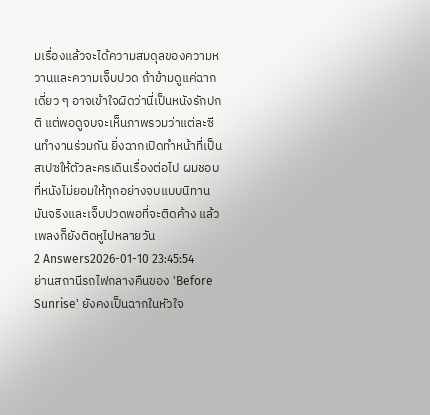มเรื่องแล้วจะได้ความสมดุลของความหวานและความเจ็บปวด ถ้าข้ามดูแค่ฉากเดี่ยว ๆ อาจเข้าใจผิดว่านี่เป็นหนังรักปกติ แต่พอดูจบจะเห็นภาพรวมว่าแต่ละซีนทำงานร่วมกัน ยิ่งฉากเปิดทำหน้าที่เป็นสเปซให้ตัวละครเดินเรื่องต่อไป ผมชอบที่หนังไม่ยอมให้ทุกอย่างจบแบบนิทาน มันจริงและเจ็บปวดพอที่จะติดค้าง แล้วเพลงก็ยังติดหูไปหลายวัน
2 Answers2026-01-10 23:45:54
ย่านสถานีรถไฟกลางคืนของ 'Before Sunrise' ยังคงเป็นฉากในหัวใจ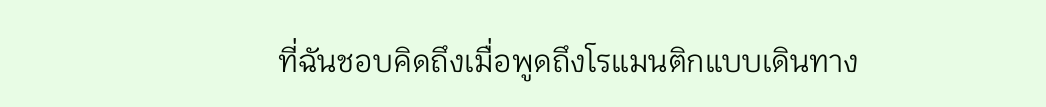ที่ฉันชอบคิดถึงเมื่อพูดถึงโรแมนติกแบบเดินทาง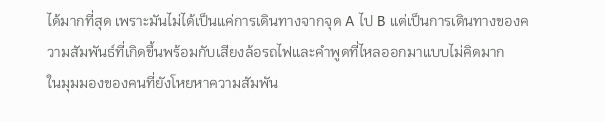ได้มากที่สุด เพราะมันไม่ได้เป็นแค่การเดินทางจากจุด A ไป B แต่เป็นการเดินทางของความสัมพันธ์ที่เกิดขึ้นพร้อมกับเสียงล้อรถไฟและคำพูดที่ไหลออกมาแบบไม่คิดมาก
ในมุมมองของคนที่ยังโหยหาความสัมพัน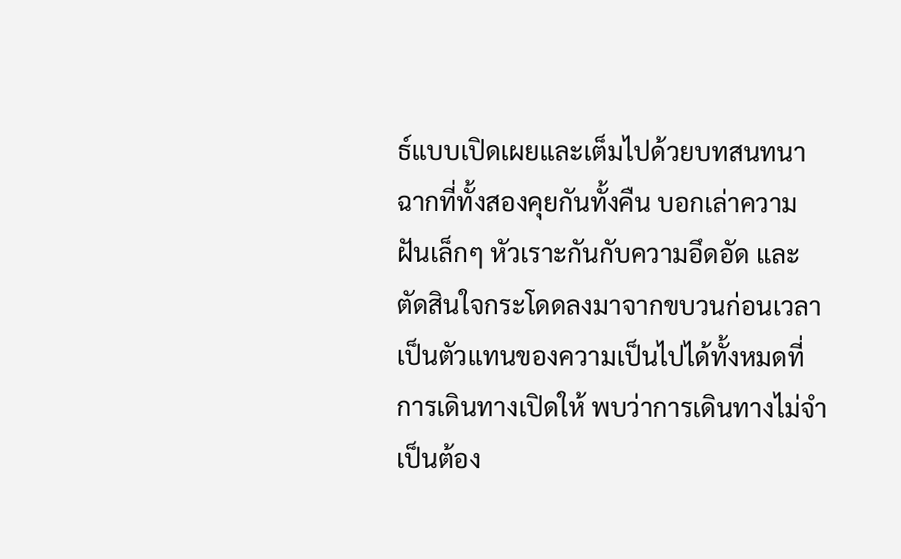ธ์แบบเปิดเผยและเต็มไปด้วยบทสนทนา ฉากที่ทั้งสองคุยกันทั้งคืน บอกเล่าความฝันเล็กๆ หัวเราะกันกับความอึดอัด และตัดสินใจกระโดดลงมาจากขบวนก่อนเวลา เป็นตัวแทนของความเป็นไปได้ทั้งหมดที่การเดินทางเปิดให้ พบว่าการเดินทางไม่จำเป็นต้อง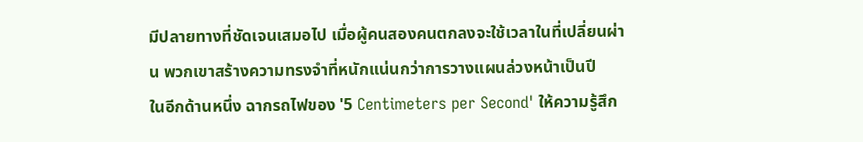มีปลายทางที่ชัดเจนเสมอไป เมื่อผู้คนสองคนตกลงจะใช้เวลาในที่เปลี่ยนผ่าน พวกเขาสร้างความทรงจำที่หนักแน่นกว่าการวางแผนล่วงหน้าเป็นปี
ในอีกด้านหนึ่ง ฉากรถไฟของ '5 Centimeters per Second' ให้ความรู้สึก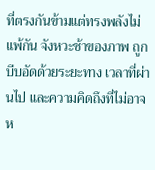ที่ตรงกันข้ามแต่ทรงพลังไม่แพ้กัน จังหวะช้าของภาพ ถูกบีบอัดด้วยระยะทาง เวลาที่ผ่านไป และความคิดถึงที่ไม่อาจห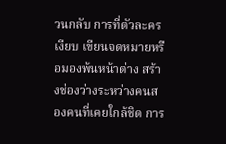วนกลับ การที่ตัวละครเงียบ เขียนจดหมายหรือมองพ้นหน้าต่าง สร้างช่องว่างระหว่างคนสองคนที่เคยใกล้ชิด การ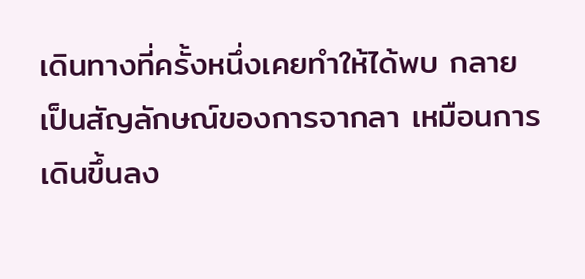เดินทางที่ครั้งหนึ่งเคยทำให้ได้พบ กลายเป็นสัญลักษณ์ของการจากลา เหมือนการเดินขึ้นลง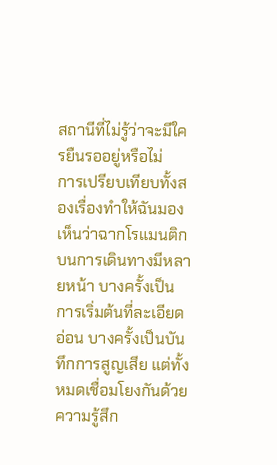สถานีที่ไม่รู้ว่าจะมีใครยืนรออยู่หรือไม่
การเปรียบเทียบทั้งสองเรื่องทำให้ฉันมองเห็นว่าฉากโรแมนติกบนการเดินทางมีหลายหน้า บางครั้งเป็นการเริ่มต้นที่ละเอียดอ่อน บางครั้งเป็นบันทึกการสูญเสีย แต่ทั้งหมดเชื่อมโยงกันด้วยความรู้สึก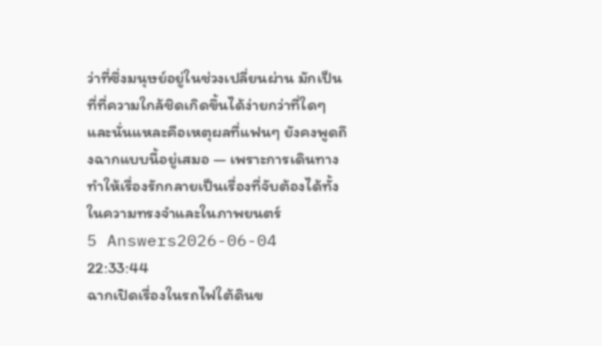ว่าที่ซึ่งมนุษย์อยู่ในช่วงเปลี่ยนผ่าน มักเป็นที่ที่ความใกล้ชิดเกิดขึ้นได้ง่ายกว่าที่ใดๆ และนั่นแหละคือเหตุผลที่แฟนๆ ยังคงพูดถึงฉากแบบนี้อยู่เสมอ — เพราะการเดินทางทำให้เรื่องรักกลายเป็นเรื่องที่จับต้องได้ทั้งในความทรงจำและในภาพยนตร์
5 Answers2026-06-04 22:33:44
ฉากเปิดเรื่องในรถไฟใต้ดินข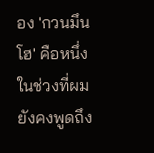อง 'กวนมึนโฮ' คือหนึ่งในช่วงที่ผมยังคงพูดถึง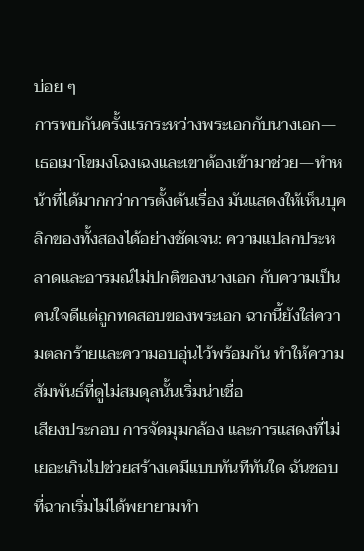บ่อย ๆ
การพบกันครั้งแรกระหว่างพระเอกกับนางเอก—เธอเมาโขมงโฉงเฉงและเขาต้องเข้ามาช่วย—ทำหน้าที่ได้มากกว่าการตั้งต้นเรื่อง มันแสดงให้เห็นบุคลิกของทั้งสองได้อย่างชัดเจน: ความแปลกประหลาดและอารมณ์ไม่ปกติของนางเอก กับความเป็นคนใจดีแต่ถูกทดสอบของพระเอก ฉากนี้ยังใส่ความตลกร้ายและความอบอุ่นไว้พร้อมกัน ทำให้ความสัมพันธ์ที่ดูไม่สมดุลนั้นเริ่มน่าเชื่อ
เสียงประกอบ การจัดมุมกล้อง และการแสดงที่ไม่เยอะเกินไปช่วยสร้างเคมีแบบทันทีทันใด ฉันชอบที่ฉากเริ่มไม่ได้พยายามทำ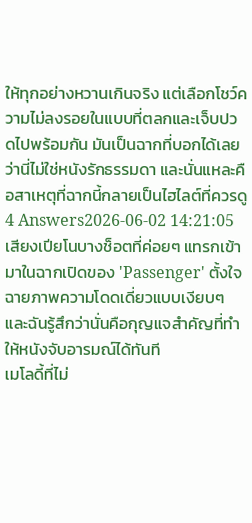ให้ทุกอย่างหวานเกินจริง แต่เลือกโชว์ความไม่ลงรอยในแบบที่ตลกและเจ็บปวดไปพร้อมกัน มันเป็นฉากที่บอกได้เลยว่านี่ไม่ใช่หนังรักธรรมดา และนั่นแหละคือสาเหตุที่ฉากนี้กลายเป็นไฮไลต์ที่ควรดู
4 Answers2026-06-02 14:21:05
เสียงเปียโนบางช็อตที่ค่อยๆ แทรกเข้ามาในฉากเปิดของ 'Passenger' ตั้งใจฉายภาพความโดดเดี่ยวแบบเงียบๆ และฉันรู้สึกว่านั่นคือกุญแจสำคัญที่ทำให้หนังจับอารมณ์ได้ทันที
เมโลดี้ที่ไม่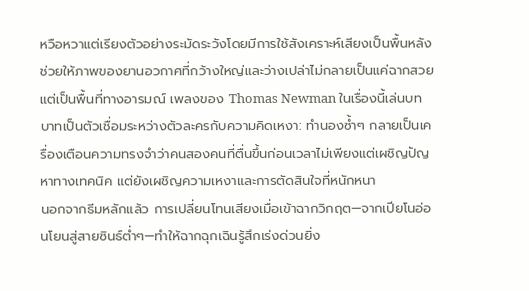หวือหวาแต่เรียงตัวอย่างระมัดระวังโดยมีการใช้สังเคราะห์เสียงเป็นพื้นหลัง ช่วยให้ภาพของยานอวกาศที่กว้างใหญ่และว่างเปล่าไม่กลายเป็นแค่ฉากสวย แต่เป็นพื้นที่ทางอารมณ์ เพลงของ Thomas Newman ในเรื่องนี้เล่นบทบาทเป็นตัวเชื่อมระหว่างตัวละครกับความคิดเหงา: ทำนองซ้ำๆ กลายเป็นเครื่องเตือนความทรงจำว่าคนสองคนที่ตื่นขึ้นก่อนเวลาไม่เพียงแต่เผชิญปัญหาทางเทคนิค แต่ยังเผชิญความเหงาและการตัดสินใจที่หนักหนา
นอกจากธีมหลักแล้ว การเปลี่ยนโทนเสียงเมื่อเข้าฉากวิกฤต—จากเปียโนอ่อนโยนสู่สายซินธ์ต่ำๆ—ทำให้ฉากฉุกเฉินรู้สึกเร่งด่วนยิ่ง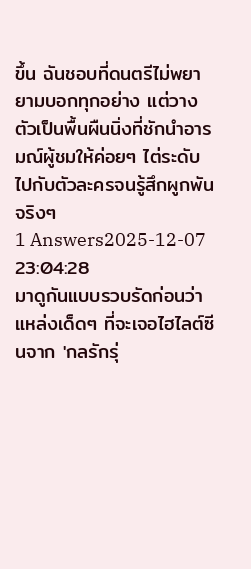ขึ้น ฉันชอบที่ดนตรีไม่พยายามบอกทุกอย่าง แต่วางตัวเป็นพื้นผืนนิ่งที่ชักนำอารมณ์ผู้ชมให้ค่อยๆ ไต่ระดับไปกับตัวละครจนรู้สึกผูกพันจริงๆ
1 Answers2025-12-07 23:04:28
มาดูกันแบบรวบรัดก่อนว่าแหล่งเด็ดๆ ที่จะเจอไฮไลต์ซีนจาก 'กลรักรุ่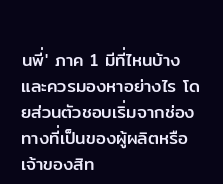นพี่' ภาค 1 มีที่ไหนบ้างและควรมองหาอย่างไร โดยส่วนตัวชอบเริ่มจากช่องทางที่เป็นของผู้ผลิตหรือเจ้าของสิท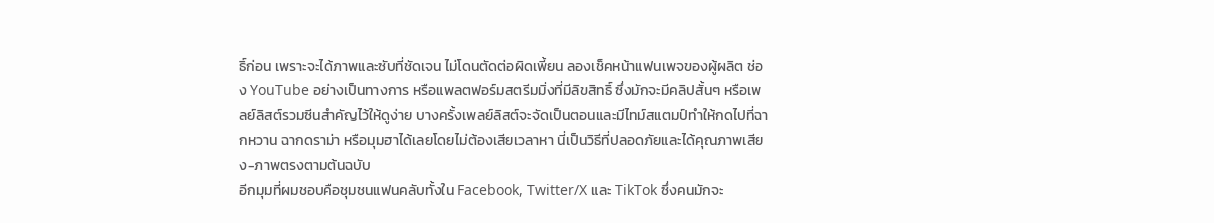ธิ์ก่อน เพราะจะได้ภาพและซับที่ชัดเจน ไม่โดนตัดต่อผิดเพี้ยน ลองเช็คหน้าแฟนเพจของผู้ผลิต ช่อง YouTube อย่างเป็นทางการ หรือแพลตฟอร์มสตรีมมิ่งที่มีลิขสิทธิ์ ซึ่งมักจะมีคลิปสั้นๆ หรือเพลย์ลิสต์รวมซีนสำคัญไว้ให้ดูง่าย บางครั้งเพลย์ลิสต์จะจัดเป็นตอนและมีไทม์สแตมป์ทำให้กดไปที่ฉากหวาน ฉากดราม่า หรือมุมฮาได้เลยโดยไม่ต้องเสียเวลาหา นี่เป็นวิธีที่ปลอดภัยและได้คุณภาพเสียง-ภาพตรงตามต้นฉบับ
อีกมุมที่ผมชอบคือชุมชนแฟนคลับทั้งใน Facebook, Twitter/X และ TikTok ซึ่งคนมักจะ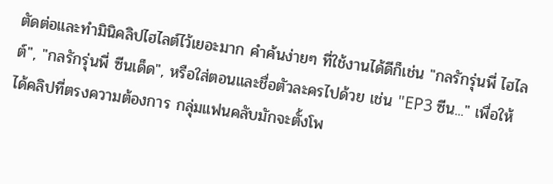ตัดต่อและทำมินิคลิปไฮไลต์ไว้เยอะมาก คำค้นง่ายๆ ที่ใช้งานได้ดีก็เช่น "กลรักรุ่นพี่ ไฮไลต์", "กลรักรุ่นพี่ ซีนเด็ด", หรือใส่ตอนและชื่อตัวละครไปด้วย เช่น "EP3 ซีน..." เพื่อให้ได้คลิปที่ตรงความต้องการ กลุ่มแฟนคลับมักจะตั้งโพ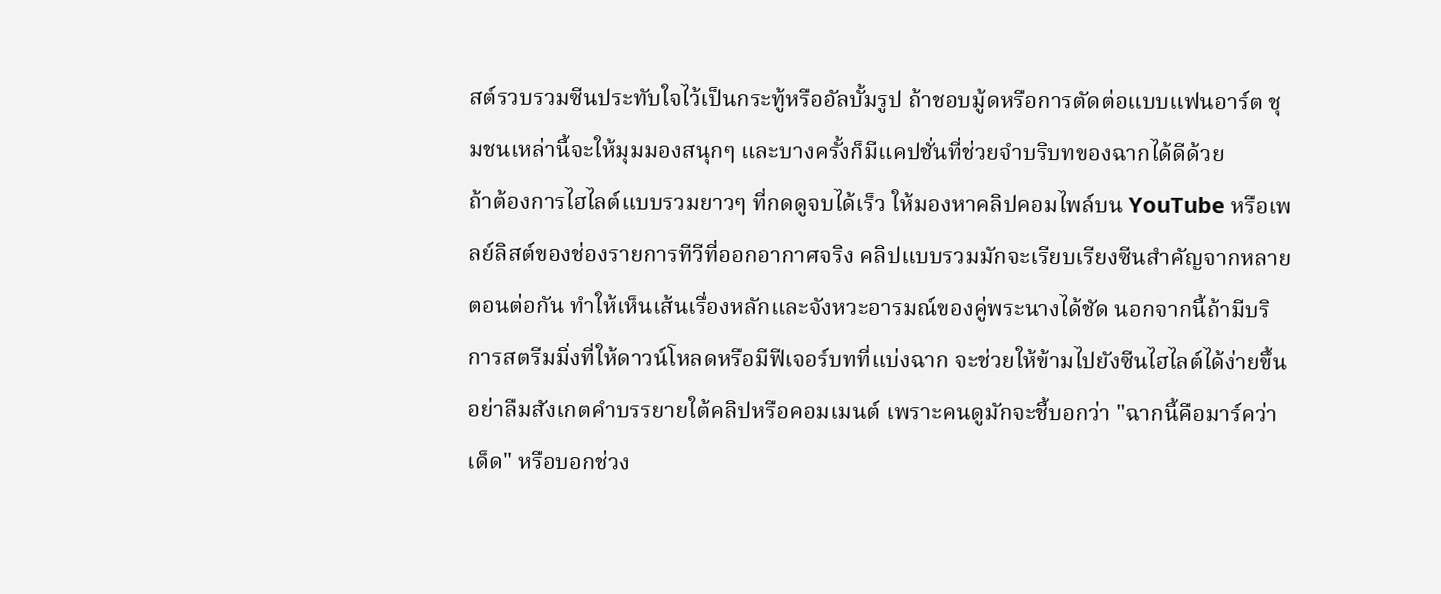สต์รวบรวมซีนประทับใจไว้เป็นกระทู้หรืออัลบั้มรูป ถ้าชอบมู้ดหรือการตัดต่อแบบแฟนอาร์ต ชุมชนเหล่านี้จะให้มุมมองสนุกๆ และบางครั้งก็มีแคปชั่นที่ช่วยจำบริบทของฉากได้ดีด้วย
ถ้าต้องการไฮไลต์แบบรวมยาวๆ ที่กดดูจบได้เร็ว ให้มองหาคลิปคอมไพล์บน YouTube หรือเพลย์ลิสต์ของช่องรายการทีวีที่ออกอากาศจริง คลิปแบบรวมมักจะเรียบเรียงซีนสำคัญจากหลายตอนต่อกัน ทำให้เห็นเส้นเรื่องหลักและจังหวะอารมณ์ของคู่พระนางได้ชัด นอกจากนี้ถ้ามีบริการสตรีมมิ่งที่ให้ดาวน์โหลดหรือมีฟีเจอร์บทที่แบ่งฉาก จะช่วยให้ข้ามไปยังซีนไฮไลต์ได้ง่ายขึ้น อย่าลืมสังเกตคำบรรยายใต้คลิปหรือคอมเมนต์ เพราะคนดูมักจะชี้บอกว่า "ฉากนี้คือมาร์คว่าเด็ด" หรือบอกช่วง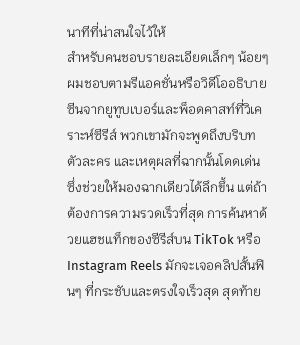นาทีที่น่าสนใจไว้ให้
สำหรับคนชอบรายละเอียดเล็กๆ น้อยๆ ผมชอบตามรีแอคชั่นหรือวิดีโออธิบายซีนจากยูทูบเบอร์และพ็อดคาสท์ที่วิเคราะห์ซีรีส์ พวกเขามักจะพูดถึงบริบท ตัวละคร และเหตุผลที่ฉากนั้นโดดเด่น ซึ่งช่วยให้มองฉากเดียวได้ลึกขึ้น แต่ถ้าต้องการความรวดเร็วที่สุด การค้นหาด้วยแฮชแท็กของซีรีส์บน TikTok หรือ Instagram Reels มักจะเจอคลิปสั้นฟินๆ ที่กระชับและตรงใจเร็วสุด สุดท้าย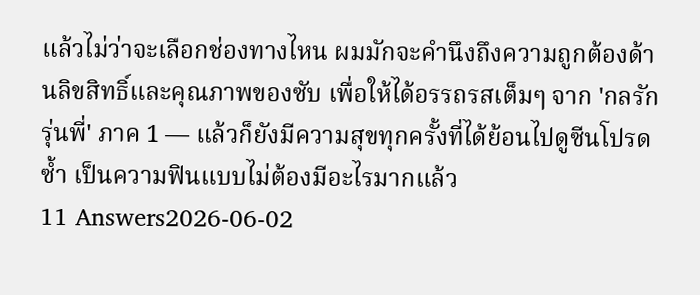แล้วไม่ว่าจะเลือกช่องทางไหน ผมมักจะคำนึงถึงความถูกต้องด้านลิขสิทธิ์และคุณภาพของซับ เพื่อให้ได้อรรถรสเต็มๆ จาก 'กลรักรุ่นพี่' ภาค 1 — แล้วก็ยังมีความสุขทุกครั้งที่ได้ย้อนไปดูซีนโปรดซ้ำ เป็นความฟินแบบไม่ต้องมีอะไรมากแล้ว
11 Answers2026-06-02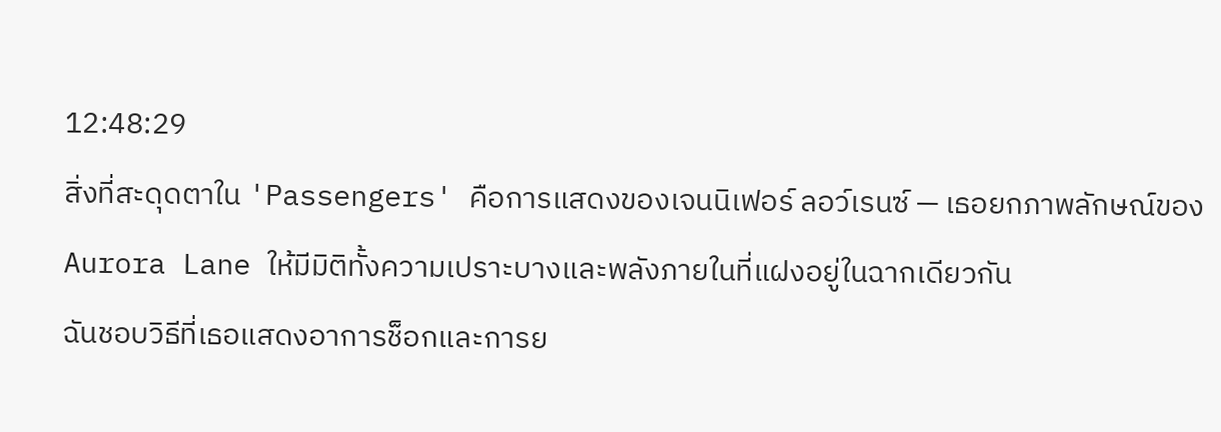12:48:29
สิ่งที่สะดุดตาใน 'Passengers' คือการแสดงของเจนนิเฟอร์ ลอว์เรนซ์ — เธอยกภาพลักษณ์ของ Aurora Lane ให้มีมิติทั้งความเปราะบางและพลังภายในที่แฝงอยู่ในฉากเดียวกัน
ฉันชอบวิธีที่เธอแสดงอาการช็อกและการย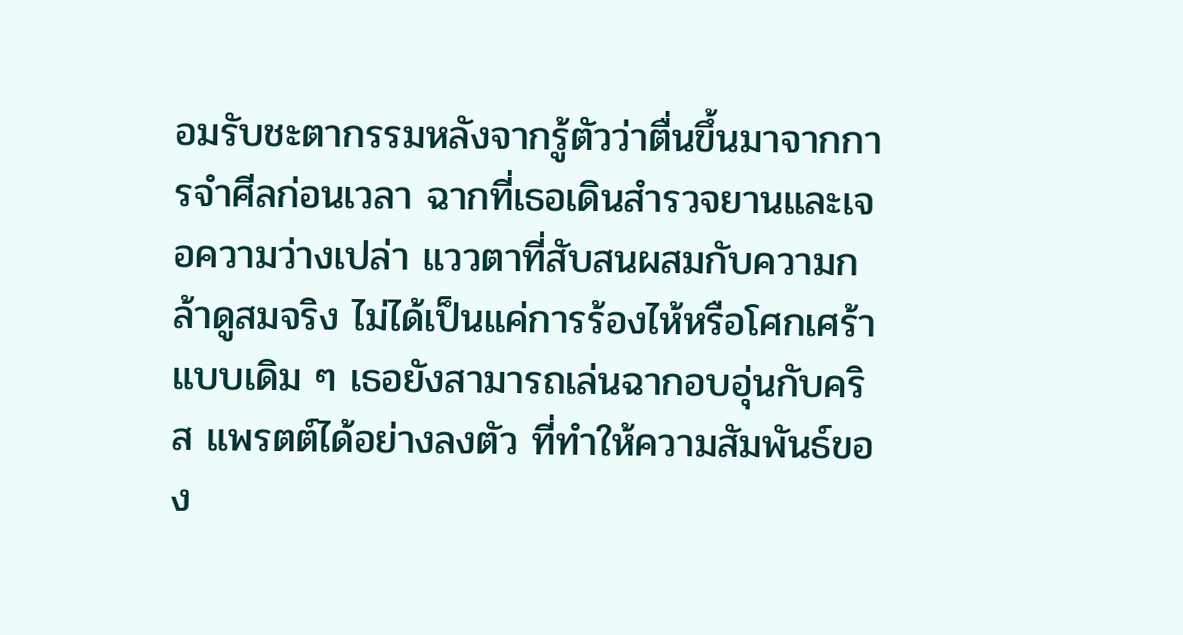อมรับชะตากรรมหลังจากรู้ตัวว่าตื่นขึ้นมาจากการจำศีลก่อนเวลา ฉากที่เธอเดินสำรวจยานและเจอความว่างเปล่า แววตาที่สับสนผสมกับความกล้าดูสมจริง ไม่ได้เป็นแค่การร้องไห้หรือโศกเศร้าแบบเดิม ๆ เธอยังสามารถเล่นฉากอบอุ่นกับคริส แพรตต์ได้อย่างลงตัว ที่ทำให้ความสัมพันธ์ของ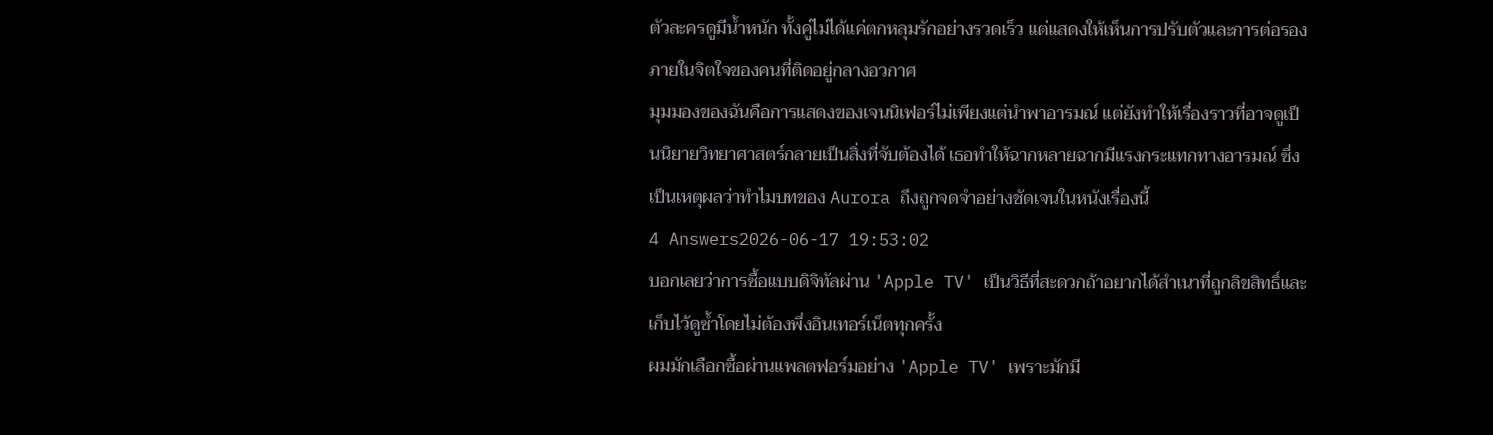ตัวละครดูมีน้ำหนัก ทั้งคู่ไม่ได้แค่ตกหลุมรักอย่างรวดเร็ว แต่แสดงให้เห็นการปรับตัวและการต่อรองภายในจิตใจของคนที่ติดอยู่กลางอวกาศ
มุมมองของฉันคือการแสดงของเจนนิเฟอร์ไม่เพียงแต่นำพาอารมณ์ แต่ยังทำให้เรื่องราวที่อาจดูเป็นนิยายวิทยาศาสตร์กลายเป็นสิ่งที่จับต้องได้ เธอทำให้ฉากหลายฉากมีแรงกระแทกทางอารมณ์ ซึ่งเป็นเหตุผลว่าทำไมบทของ Aurora ถึงถูกจดจำอย่างชัดเจนในหนังเรื่องนี้
4 Answers2026-06-17 19:53:02
บอกเลยว่าการซื้อแบบดิจิทัลผ่าน 'Apple TV' เป็นวิธีที่สะดวกถ้าอยากได้สำเนาที่ถูกลิขสิทธิ์และเก็บไว้ดูซ้ำโดยไม่ต้องพึ่งอินเทอร์เน็ตทุกครั้ง
ผมมักเลือกซื้อผ่านแพลตฟอร์มอย่าง 'Apple TV' เพราะมักมี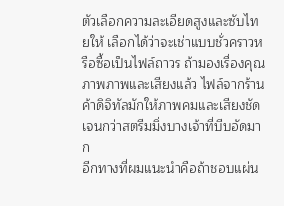ตัวเลือกความละเอียดสูงและซับไทยให้ เลือกได้ว่าจะเช่าแบบชั่วคราวหรือซื้อเป็นไฟล์ถาวร ถ้ามองเรื่องคุณภาพภาพและเสียงแล้ว ไฟล์จากร้านค้าดิจิทัลมักให้ภาพคมและเสียงชัดเจนกว่าสตรีมมิ่งบางเจ้าที่บีบอัดมาก
อีกทางที่ผมแนะนำคือถ้าชอบแผ่น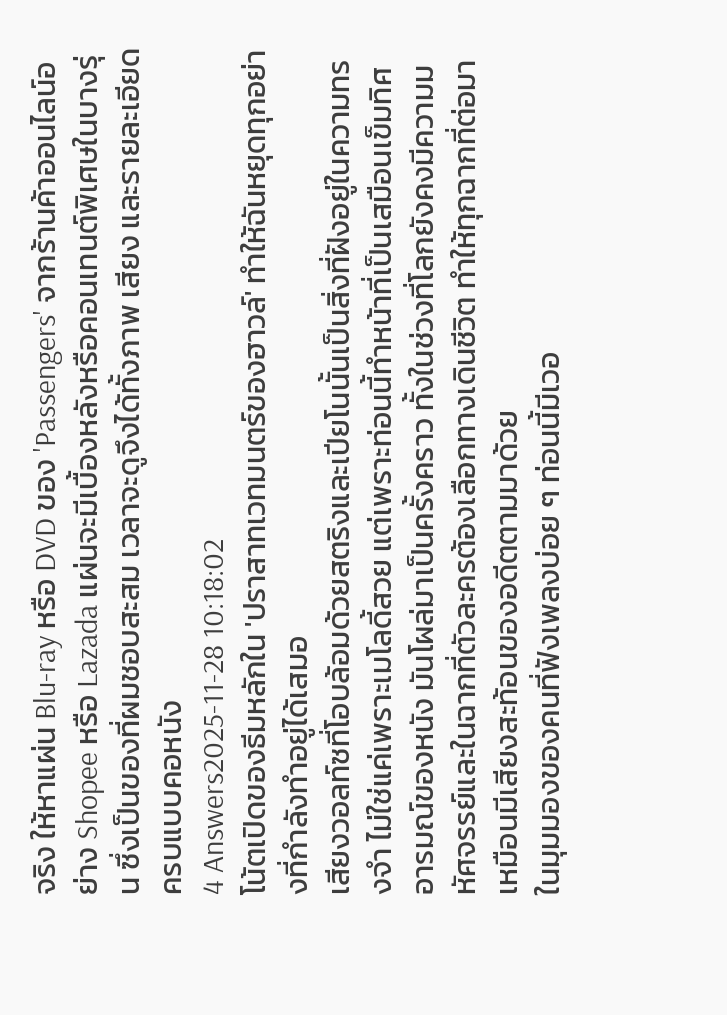จริง ให้หาแผ่น Blu‑ray หรือ DVD ของ 'Passengers' จากร้านค้าออนไลน์อย่าง Shopee หรือ Lazada แผ่นจะมีเบื้องหลังหรือคอนเทนต์พิเศษในบางรุ่น ซึ่งเป็นของที่ผมชอบสะสม เวลาจะดูจึงได้ทั้งภาพ เสียง และรายละเอียดครบแบบคอหนัง
4 Answers2025-11-28 10:18:02
โน้ตเปิดของธีมหลักใน 'ปราสาทเวทมนตร์ของฮาวล์' ทำให้ฉันหยุดทุกอย่างที่กำลังทำอยู่ได้เสมอ
เสียงวอลท์ซที่โอบล้อมด้วยสตริงและเปียโนนั้นเป็นสิ่งที่ฝังอยู่ในความทรงจำ ไม่ใช่แค่เพราะเมโลดี้สวย แต่เพราะท่อนนี้ทำหน้าที่เป็นเสมือนเข็มทิศอารมณ์ของหนัง มันโผล่มาเป็นครั้งคราว ทั้งในช่วงที่โลกยังคงมีความมหัศจรรย์และในฉากที่ตัวละครต้องเลือกทางเดินชีวิต ทำให้ทุกฉากที่ต่อมาเหมือนมีเสียงสะท้อนของอดีตตามมาด้วย
ในมุมมองของคนที่ฟังเพลงบ่อย ๆ ท่อนนี้มีเวอ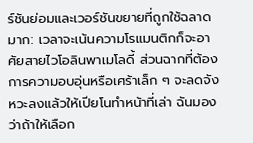ร์ชันย่อมและเวอร์ชันขยายที่ถูกใช้ฉลาดมาก: เวลาจะเน้นความโรแมนติกก็จะอาศัยสายไวโอลินพาเมโลดี้ ส่วนฉากที่ต้องการความอบอุ่นหรือเศร้าเล็ก ๆ จะลดจังหวะลงแล้วให้เปียโนทำหน้าที่เล่า ฉันมองว่าถ้าให้เลือก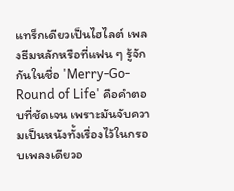แทร็กเดียวเป็นไฮไลต์ เพลงธีมหลักหรือที่แฟน ๆ รู้จักกันในชื่อ 'Merry-Go-Round of Life' คือคำตอบที่ชัดเจน เพราะมันจับความเป็นหนังทั้งเรื่องไว้ในกรอบเพลงเดียวอ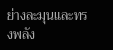ย่างละมุนและทรงพลัง